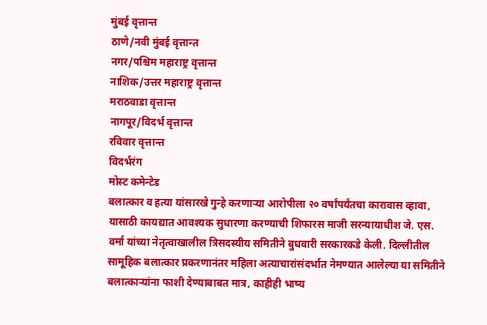मुंबई वृत्तान्त
ठाणे/नवी मुंबई वृत्तान्त
नगर/पश्चिम महाराष्ट्र वृत्तान्त
नाशिक/उत्तर महाराष्ट्र वृत्तान्त
मराठवाडा वृत्तान्त
नागपूर/विदर्भ वृत्तान्त
रविवार वृत्तान्त
विदर्भरंग
मोस्ट कमेन्टेड
बलात्कार व हत्या यांसारखे गुन्हे करणाऱ्या आरोपीला २० वर्षांपर्यंतचा कारावास व्हावा, यासाठी कायद्यात आवश्यक सुधारणा करण्याची शिफारस माजी सरन्यायाधीश जे. एस. वर्मा यांच्या नेतृत्वाखालील त्रिसदस्यीय समितीने बुधवारी सरकारकडे केली. दिल्लीतील सामूहिक बलात्कार प्रकरणानंतर महिला अत्याचारांसंदर्भात नेमण्यात आलेल्या या समितीने बलात्काऱ्यांना फाशी देण्याबाबत मात्र, काहीही भाष्य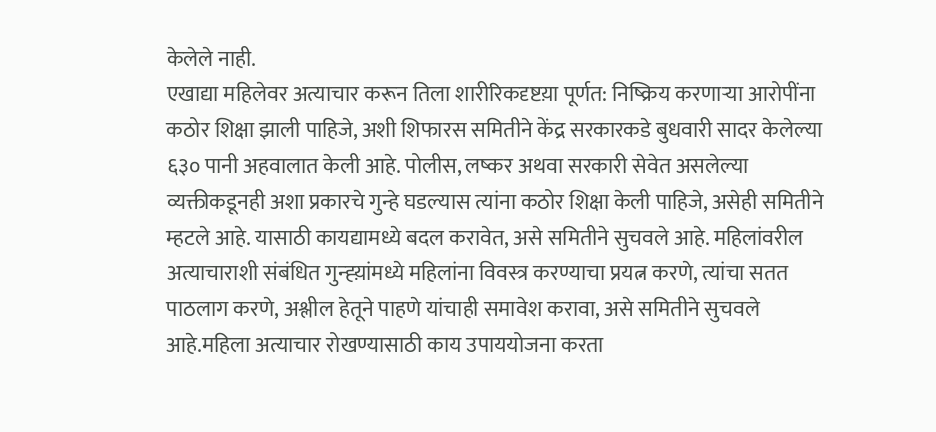केलेले नाही.
एखाद्या महिलेवर अत्याचार करून तिला शारीरिकदृष्टय़ा पूर्णत: निष्क्रिय करणाऱ्या आरोपींना कठोर शिक्षा झाली पाहिजे, अशी शिफारस समितीने केंद्र सरकारकडे बुधवारी सादर केलेल्या ६३० पानी अहवालात केली आहे. पोलीस, लष्कर अथवा सरकारी सेवेत असलेल्या व्यक्तीकडूनही अशा प्रकारचे गुन्हे घडल्यास त्यांना कठोर शिक्षा केली पाहिजे, असेही समितीने म्हटले आहे. यासाठी कायद्यामध्ये बदल करावेत, असे समितीने सुचवले आहे. महिलांवरील अत्याचाराशी संबंधित गुन्ह्य़ांमध्ये महिलांना विवस्त्र करण्याचा प्रयत्न करणे, त्यांचा सतत पाठलाग करणे, अश्लील हेतूने पाहणे यांचाही समावेश करावा, असे समितीने सुचवले आहे.महिला अत्याचार रोखण्यासाठी काय उपाययोजना करता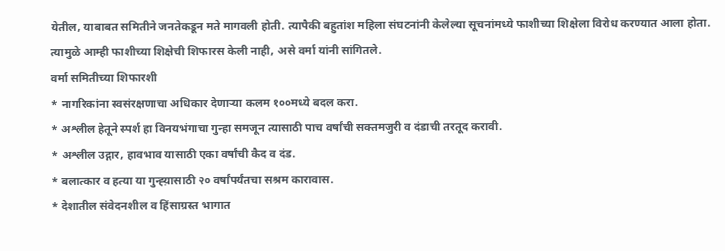येतील, याबाबत समितीने जनतेकडून मते मागवली होती. त्यापैकी बहुतांश महिला संघटनांनी केलेल्या सूचनांमध्ये फाशीच्या शिक्षेला विरोध करण्यात आला होता. त्यामुळे आम्ही फाशीच्या शिक्षेची शिफारस केली नाही, असे वर्मा यांनी सांगितले.
वर्मा समितीच्या शिफारशी
* नागरिकांना स्वसंरक्षणाचा अधिकार देणाऱ्या कलम १००मध्ये बदल करा.
* अश्लील हेतूने स्पर्श हा विनयभंगाचा गुन्हा समजून त्यासाठी पाच वर्षांची सक्तमजुरी व दंडाची तरतूद करावी.
* अश्लील उद्गार, हावभाव यासाठी एका वर्षांची कैद व दंड.
* बलात्कार व हत्या या गुन्ह्य़ासाठी २० वर्षांपर्यंतचा सश्रम कारावास.
* देशातील संवेदनशील व हिंसाग्रस्त भागात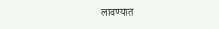लावण्यात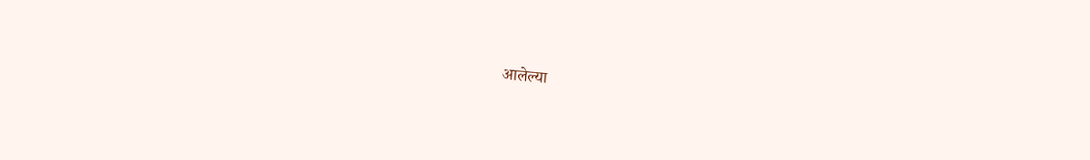आलेल्या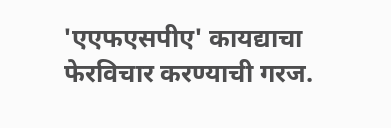'एएफएसपीए' कायद्याचा फेरविचार करण्याची गरज.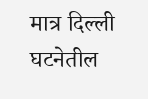मात्र दिल्ली घटनेतील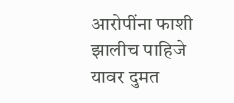आरोपींना फाशी झालीच पाहिजे यावर दुमत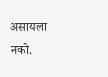असायला नको.